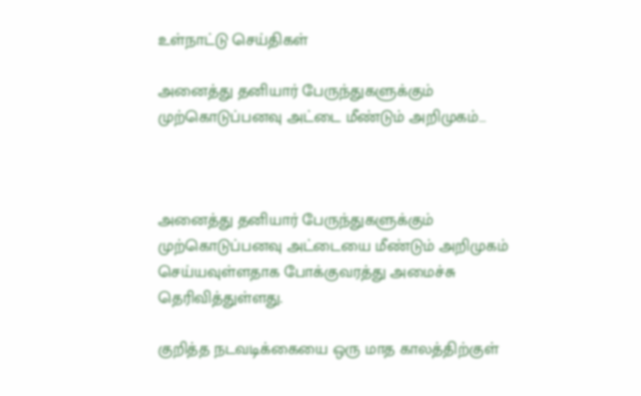உள்நாட்டு செய்திகள்

அனைத்து தனியார் பேருந்துகளுக்கும் முற்கொடுப்பனவு அட்டை மீண்டும் அறிமுகம்…



அனைத்து தனியார் பேருந்துகளுக்கும் முற்கொடுப்பனவு அட்டையை மீண்டும் அறிமுகம் செய்யவுள்ளதாக போக்குவரத்து அமைச்சு தெரிவித்துள்ளது.

குறித்த நடவடிக்கையை ஒரு மாத காலத்திற்குள்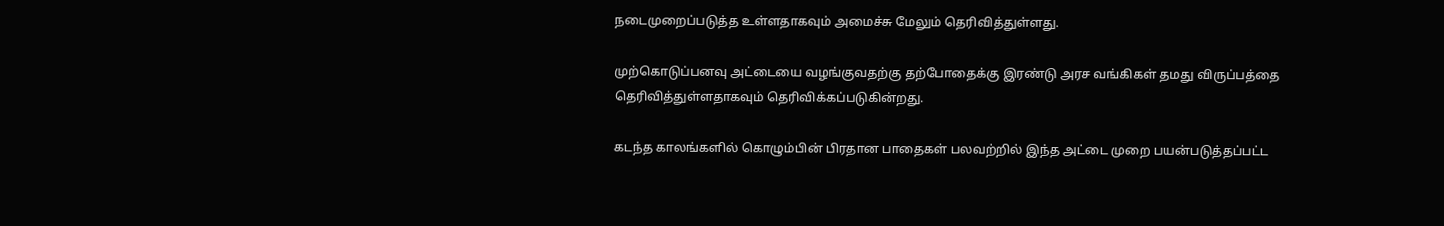நடைமுறைப்படுத்த உள்ளதாகவும் அமைச்சு மேலும் தெரிவித்துள்ளது.

முற்கொடுப்பனவு அட்டையை வழங்குவதற்கு தற்போதைக்கு இரண்டு அரச வங்கிகள் தமது விருப்பத்தை தெரிவித்துள்ளதாகவும் தெரிவிக்கப்படுகின்றது.

கடந்த காலங்களில் கொழும்பின் பிரதான பாதைகள் பலவற்றில் இந்த அட்டை முறை பயன்படுத்தப்பட்ட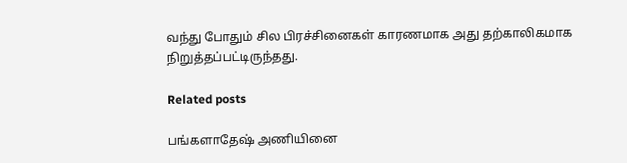வந்து போதும் சில பிரச்சினைகள் காரணமாக அது தற்காலிகமாக நிறுத்தப்பட்டிருந்தது.

Related posts

பங்களாதேஷ் அணியினை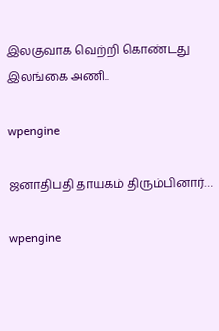இலகுவாக வெற்றி கொண்டது இலங்கை அணி..

wpengine

ஜனாதிபதி தாயகம் திரும்பினார்…

wpengine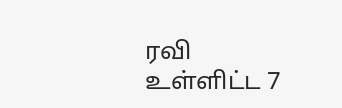ரவி உள்ளிட்ட 7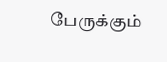பேருக்கும்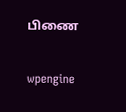பிணை

wpengine